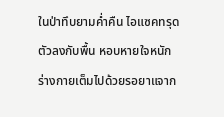ในป่าทึบยามค่ำคืน ไอแซคทรุดตัวลงกับพื้น หอบหายใจหนัก ร่างกายเต็มไปด้วยรอยาแจาก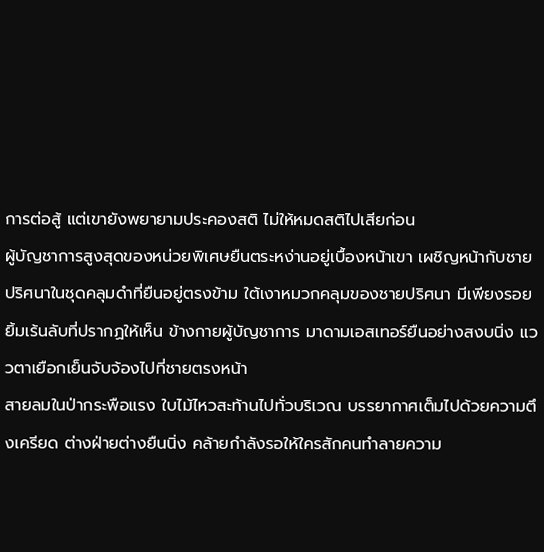การต่อสู้ แต่เขายังพยายามประคองสติ ไม่ให้หมดสติไปเสียก่อน
ผู้บัญชาการสูงสุดของหน่วยพิเศษยืนตระหง่านอยู่เบื้องหน้าเขา เผชิญหน้ากับชายปริศนาในชุดคลุมดำที่ยืนอยู่ตรงข้าม ใต้เงาหมวกคลุมของชายปริศนา มีเพียงรอยยิ้มเร้นลับที่ปรากฏให้เห็น ข้างกายผู้บัญชาการ มาดามเอสเทอร์ยืนอย่างสงบนิ่ง แววตาเยือกเย็นจับจ้องไปที่ชายตรงหน้า
สายลมในป่ากระพือแรง ใบไม้ไหวสะท้านไปทั่วบริเวณ บรรยากาศเต็มไปด้วยความตึงเครียด ต่างฝ่ายต่างยืนนิ่ง คล้ายกำลังรอให้ใครสักคนทำลายความ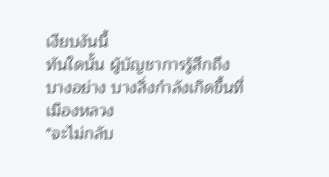เงียบงันนี้
ทันใดนั้น ผู้บัญชาการรู้สึกถึงบางอย่าง บางสิ่งกำลังเกิดขึ้นที่เมืองหลวง
"จะไม่กลับ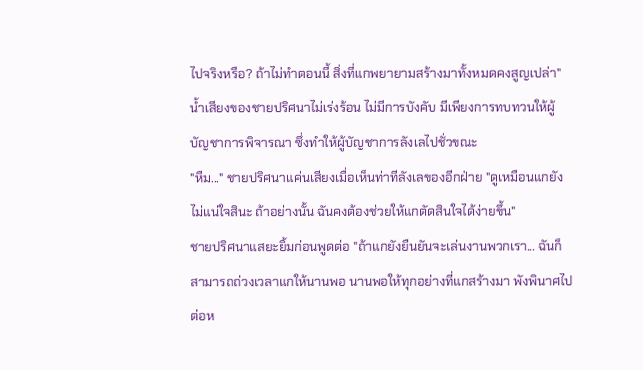ไปจริงหรือ? ถ้าไม่ทำตอนนี้ สิ่งที่แกพยายามสร้างมาทั้งหมดคงสูญเปล่า"
น้ำเสียงของชายปริศนาไม่เร่งร้อน ไม่มีการบังคับ มีเพียงการทบทวนให้ผู้บัญชาการพิจารณา ซึ่งทำให้ผู้บัญชาการลังเลไปชั่วขณะ
"หืม..." ชายปริศนาแค่นเสียงเมื่อเห็นท่าทีลังเลของอีกฝ่าย "ดูเหมือนแกยังไม่แน่ใจสินะ ถ้าอย่างนั้น ฉันคงต้องช่วยให้แกตัดสินใจได้ง่ายขึ้น"
ชายปริศนาแสยะยิ้มก่อนพูดต่อ "ถ้าแกยังยืนยันจะเล่นงานพวกเรา... ฉันก็สามารถถ่วงเวลาแกให้นานพอ นานพอให้ทุกอย่างที่แกสร้างมา พังพินาศไปต่อห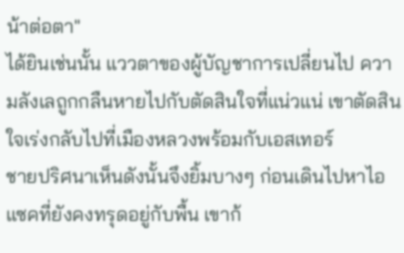น้าต่อตา"
ได้ยินเช่นนั้น แววตาของผู้บัญชาการเปลี่ยนไป ความลังเลถูกกลืนหายไปกับตัดสินใจที่แน่วแน่ เขาตัดสินใจเร่งกลับไปที่เมืองหลวงพร้อมกับเอสเทอร์
ชายปริศนาเห็นดังนั้นจึงยิ้มบางๆ ก่อนเดินไปหาไอแซคที่ยังคงทรุดอยู่กับพื้น เขาก้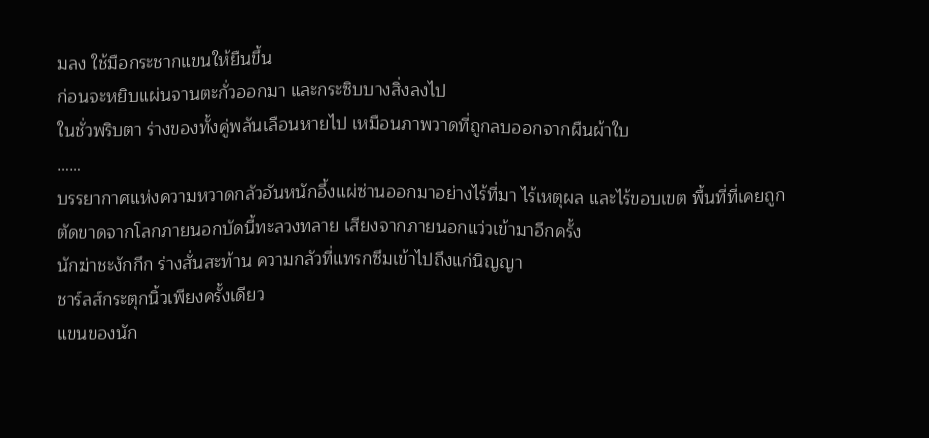มลง ใช้มือกระชากแขนให้ยืนขึ้น
ก่อนจะหยิบแผ่นจานตะกั่วออกมา และกระซิบบางสิ่งลงไป
ในชั่วพริบตา ร่างของทั้งคู่พลันเลือนหายไป เหมือนภาพวาดที่ถูกลบออกจากผืนผ้าใบ
……
บรรยากาศแห่งความหวาดกลัวอันหนักอึ้งแผ่ซ่านออกมาอย่างไร้ที่มา ไร้เหตุผล และไร้ขอบเขต พื้นที่ที่เคยถูกตัดขาดจากโลกภายนอกบัดนี้ทะลวงทลาย เสียงจากภายนอกแว่วเข้ามาอีกครั้ง
นักฆ่าชะงักกึก ร่างสั่นสะท้าน ความกลัวที่แทรกซึมเข้าไปถึงแก่นิญญา
ชาร์ลส์กระตุกนิ้วเพียงครั้งเดียว
แขนของนัก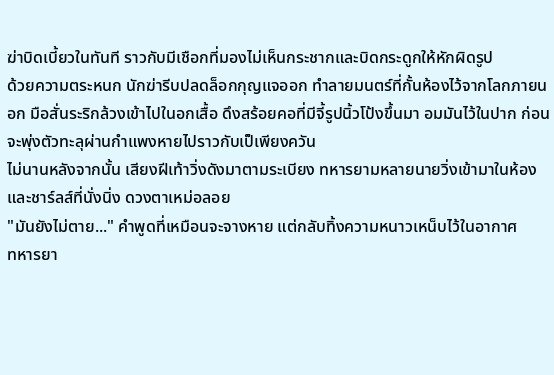ฆ่าบิดเบี้ยวในทันที ราวกับมีเชือกที่มองไม่เห็นกระชากและบิดกระดูกให้หักผิดรูป
ด้วยความตระหนก นักฆ่ารีบปลดล็อกกุญแจออก ทำลายมนตร์ที่กั้นห้องไว้จากโลกภายนอก มือสั่นระริกล้วงเข้าไปในอกเสื้อ ดึงสร้อยคอที่มีจี้รูปนิ้วโป้งขึ้นมา อมมันไว้ในปาก ก่อนจะพุ่งตัวทะลุผ่านกำแพงหายไปราวกับเป็เพียงควัน
ไม่นานหลังจากนั้น เสียงฝีเท้าวิ่งดังมาตามระเบียง ทหารยามหลายนายวิ่งเข้ามาในห้อง และชาร์ลส์ที่นั่งนิ่ง ดวงตาเหม่อลอย
"มันยังไม่ตาย..." คำพูดที่เหมือนจะจางหาย แต่กลับทิ้งความหนาวเหน็บไว้ในอากาศ
ทหารยา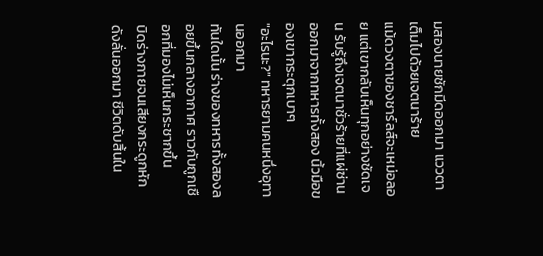มสองนายชักมีดออกมา แววตาเต็มไปด้วยเจตนาร้าย
แม้ดวงตาของชาร์ลส์จะเหม่อลอย แต่เขากลับเห็นทุกอย่างชัดเจน รับรู้ถึงเจตนาชั่วร้ายที่แผ่ซ่านออกมาจากทหารทั้งสอง นิ้วมือของเขากระตุกเบาๆ
"อะไรนะ?" ทหารยามคนหนึ่งอุทานออกมา
ทันใดนั้น ร่างของทหารทั้งสองลอยขึ้นกลางอากาศ ราวกับถูกเชือกที่มองไม่เห็นกระชากขึ้น
บิดร่างกายจนเสียงกระดูกหักดังลั่นออกมา ชีวิตดับสิ้นใน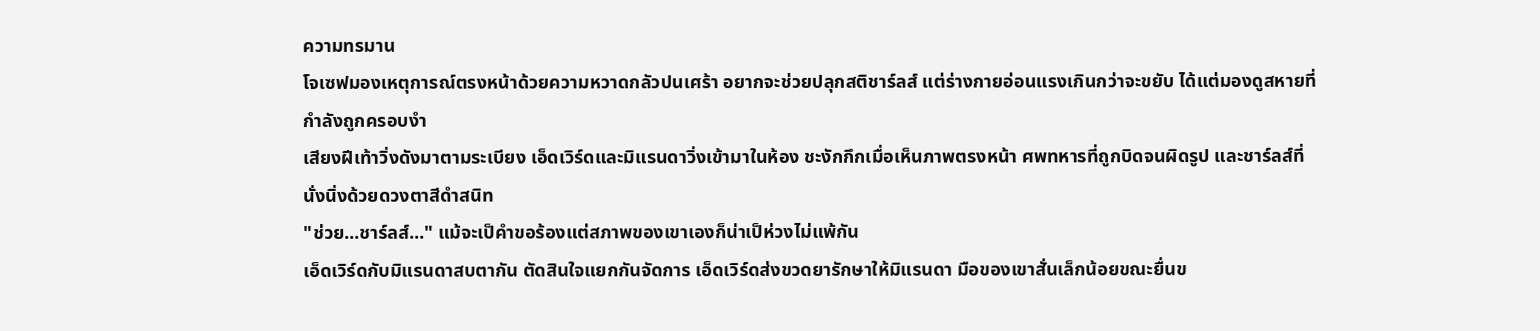ความทรมาน
โจเซฟมองเหตุการณ์ตรงหน้าด้วยความหวาดกลัวปนเศร้า อยากจะช่วยปลุกสติชาร์ลส์ แต่ร่างกายอ่อนแรงเกินกว่าจะขยับ ได้แต่มองดูสหายที่กำลังถูกครอบงำ
เสียงฝีเท้าวิ่งดังมาตามระเบียง เอ็ดเวิร์ดและมิแรนดาวิ่งเข้ามาในห้อง ชะงักกึกเมื่อเห็นภาพตรงหน้า ศพทหารที่ถูกบิดจนผิดรูป และชาร์ลส์ที่นั่งนิ่งด้วยดวงตาสีดำสนิท
"ช่วย...ชาร์ลส์..." แม้จะเป็คำขอร้องแต่สภาพของเขาเองก็น่าเป็ห่วงไม่แพ้กัน
เอ็ดเวิร์ดกับมิแรนดาสบตากัน ตัดสินใจแยกกันจัดการ เอ็ดเวิร์ดส่งขวดยารักษาให้มิแรนดา มือของเขาสั่นเล็กน้อยขณะยื่นข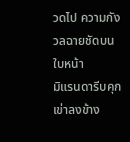วดไป ความกังวลฉายชัดบนใบหน้า
มิแรนดารีบคุกเข่าลงข้าง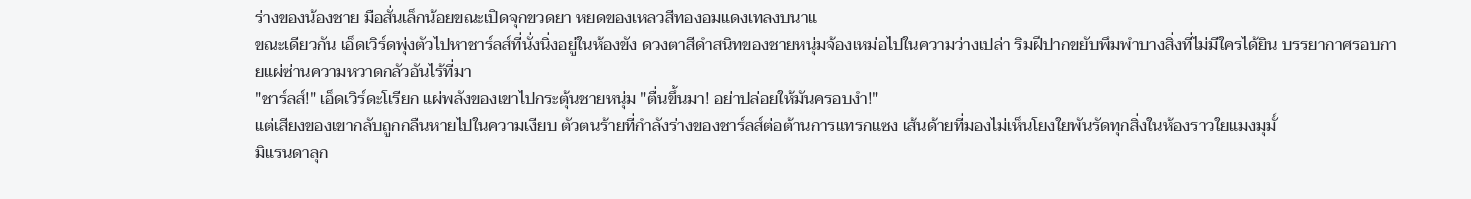ร่างของน้องชาย มือสั่นเล็กน้อยขณะเปิดจุกขวดยา หยดของเหลวสีทองอมแดงเทลงบนาแ
ขณะเดียวกัน เอ็ดเวิร์ดพุ่งตัวไปหาชาร์ลส์ที่นั่งนิ่งอยู่ในห้องขัง ดวงตาสีดำสนิทของชายหนุ่มจ้องเหม่อไปในความว่างเปล่า ริมฝีปากขยับพึมพำบางสิ่งที่ไม่มีใครได้ยิน บรรยากาศรอบกายแผ่ซ่านความหวาดกลัวอันไร้ที่มา
"ชาร์ลส์!" เอ็ดเวิร์ดะโเรียก แผ่พลังของเขาไปกระตุ้นชายหนุ่ม "ตื่นขึ้นมา! อย่าปล่อยให้มันครอบงำ!"
แต่เสียงของเขากลับถูกกลืนหายไปในความเงียบ ตัวตนร้ายที่กำลังร่างของชาร์ลส์ต่อต้านการแทรกแซง เส้นด้ายที่มองไม่เห็นโยงใยพันรัดทุกสิ่งในห้องราวใยแมงมุมั์
มิแรนดาลุก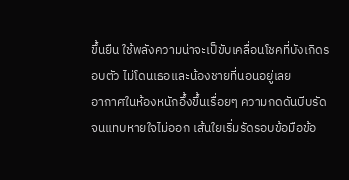ขึ้นยืน ใช้พลังความน่าจะเป็ขับเคลื่อนโชคที่บังเกิดรอบตัว ไม่โดนเธอและน้องชายที่นอนอยู่เลย
อากาศในห้องหนักอึ้งขึ้นเรื่อยๆ ความกดดันบีบรัดจนแทบหายใจไม่ออก เส้นใยเริ่มรัดรอบข้อมือข้อ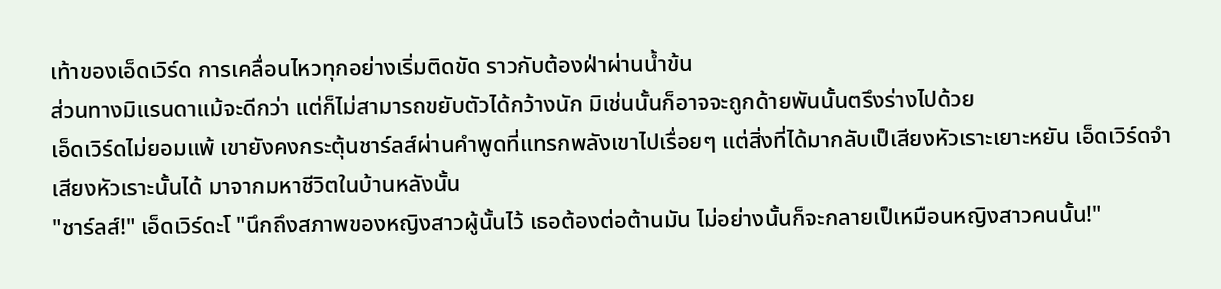เท้าของเอ็ดเวิร์ด การเคลื่อนไหวทุกอย่างเริ่มติดขัด ราวกับต้องฝ่าผ่านน้ำข้น
ส่วนทางมิแรนดาแม้จะดีกว่า แต่ก็ไม่สามารถขยับตัวได้กว้างนัก มิเช่นนั้นก็อาจจะถูกด้ายพันนั้นตรึงร่างไปด้วย
เอ็ดเวิร์ดไม่ยอมแพ้ เขายังคงกระตุ้นชาร์ลส์ผ่านคำพูดที่แทรกพลังเขาไปเรื่อยๆ แต่สิ่งที่ได้มากลับเป็เสียงหัวเราะเยาะหยัน เอ็ดเวิร์ดจำเสียงหัวเราะนั้นได้ มาจากมหาชีวิตในบ้านหลังนั้น
"ชาร์ลส์!" เอ็ดเวิร์ดะโ "นึกถึงสภาพของหญิงสาวผู้นั้นไว้ เธอต้องต่อต้านมัน ไม่อย่างนั้นก็จะกลายเป็เหมือนหญิงสาวคนนั้น!"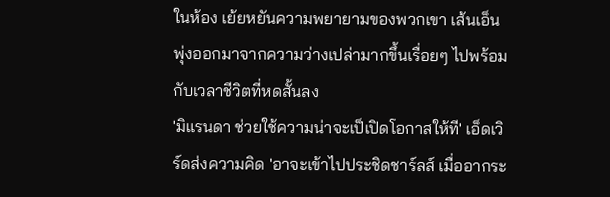ในห้อง เย้ยหยันความพยายามของพวกเขา เส้นเอ็นพุ่งออกมาจากความว่างเปล่ามากขึ้นเรื่อยๆ ไปพร้อมกับเวลาชีวิตที่หดสั้นลง
'มิแรนดา ช่วยใช้ความน่าจะเป็เปิดโอกาสให้ที' เอ็ดเวิร์ดส่งความคิด 'อาจะเข้าไปประชิดชาร์ลส์ เมื่ออากระ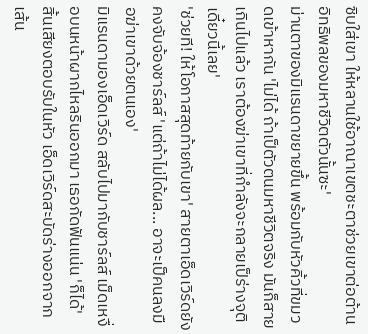ซิบใส่เขา ให้หลานใช้อาณาเขตชะตาช่วยเขาต่อต้านอิทธิพลของมหาชีวิตตัวนั้นซะ'
ม่านตาของมิแรนดาขยายขึ้น พร้อมกับหัวคิ้วที่ขมวดเข้าหากัน 'ไม่ได้ ถ้าเป็ตัวตนมหาชีวิตจริง มันก็สายเกินไปแล้ว เราต้องฆ่าเขาที่กำลังจะกลายเป็ร่างจุติเดี๋ยวนี้เลย'
'ช่วยที! ให้โอกาสสุดท้ายกับเขา' สายตาเอ็ดเวิร์ดยังคงจับจ้องชาร์ลส์ 'แต่ถ้าไม่ได้ผล... อาจะเป็คนลงมือฆ่าเขาด้วยตนเอง'
มิแรนดามองเอ็ดเวิร์ด สลับไปมากับชาร์ลส์ เม็ดเหงื่อบนหน้าผากไหลรินออกมา เธอกัดฟันแน่น 'ก็ได้'
สิ้นเสียงตอบรับในหัว เอ็ดเวิร์ดสะบัดร่างออกจากเส้น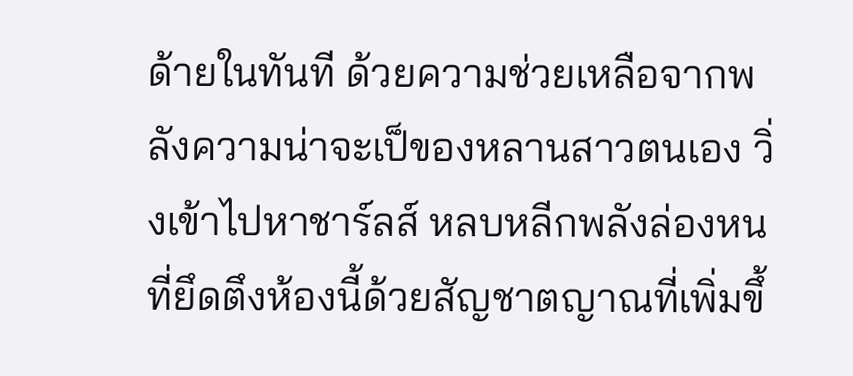ด้ายในทันที ด้วยความช่วยเหลือจากพลังความน่าจะเป็ของหลานสาวตนเอง วิ่งเข้าไปหาชาร์ลส์ หลบหลีกพลังล่องหนที่ยึดตึงห้องนี้ด้วยสัญชาตญาณที่เพิ่มขึ้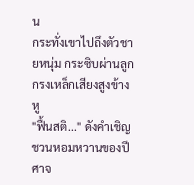น
กระทั่งเขาไปถึงตัวชายหนุ่ม กระซิบผ่านลูกกรงเหล็กเสียงสูงข้างหู
"ฟื้นสติ..." ดังคำเชิญชวนหอมหวานของปีศาจ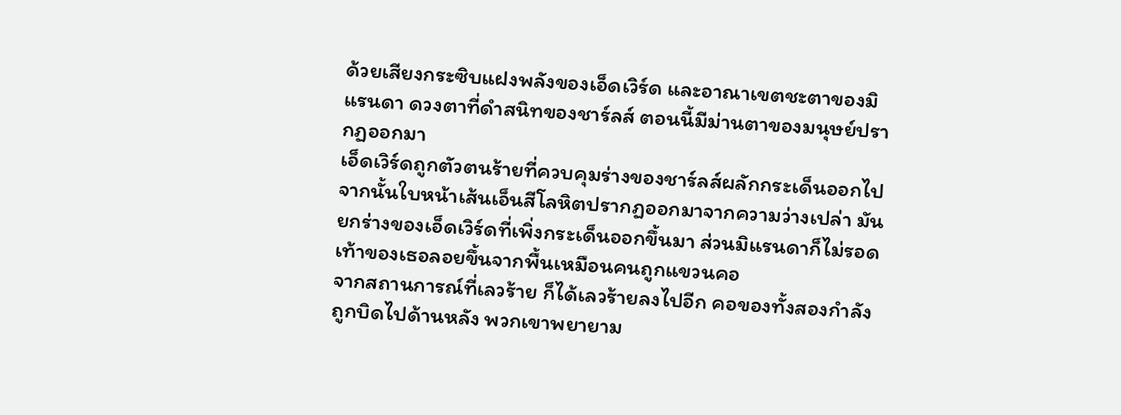ด้วยเสียงกระซิบแฝงพลังของเอ็ดเวิร์ด และอาณาเขตชะตาของมิแรนดา ดวงตาที่ดำสนิทของชาร์ลส์ ตอนนี้มีม่านตาของมนุษย์ปรากฏออกมา
เอ็ดเวิร์ดถูกตัวตนร้ายที่ควบคุมร่างของชาร์ลส์ผลักกระเด็นออกไป จากนั้นใบหน้าเส้นเอ็นสีโลหิตปรากฏออกมาจากความว่างเปล่า มันยกร่างของเอ็ดเวิร์ดที่เพิ่งกระเด็นออกขึ้นมา ส่วนมิแรนดาก็ไม่รอด เท้าของเธอลอยขึ้นจากพื้นเหมือนคนถูกแขวนคอ
จากสถานการณ์ที่เลวร้าย ก็ได้เลวร้ายลงไปอีก คอของทั้งสองกำลังถูกบิดไปด้านหลัง พวกเขาพยายาม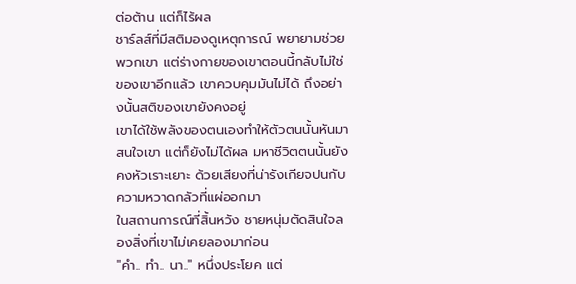ต่อต้าน แต่ก็ไร้ผล
ชาร์ลส์ที่มีสติมองดูเหตุการณ์ พยายามช่วยพวกเขา แต่ร่างกายของเขาตอนนี้กลับไม่ใช่ของเขาอีกแล้ว เขาควบคุมมันไม่ได้ ถึงอย่างนั้นสติของเขายังคงอยู่
เขาได้ใช้พลังของตนเองทำให้ตัวตนนั้นหันมาสนใจเขา แต่ก็ยังไม่ได้ผล มหาชีวิตตนนั้นยังคงหัวเราะเยาะ ด้วยเสียงที่น่ารังเกียจปนกับความหวาดกลัวที่แผ่ออกมา
ในสถานการณ์ที่สิ้นหวัง ชายหนุ่มตัดสินใจลองสิ่งที่เขาไม่เคยลองมาก่อน
"คำ.. ทำ.. นา.." หนึ่งประโยค แต่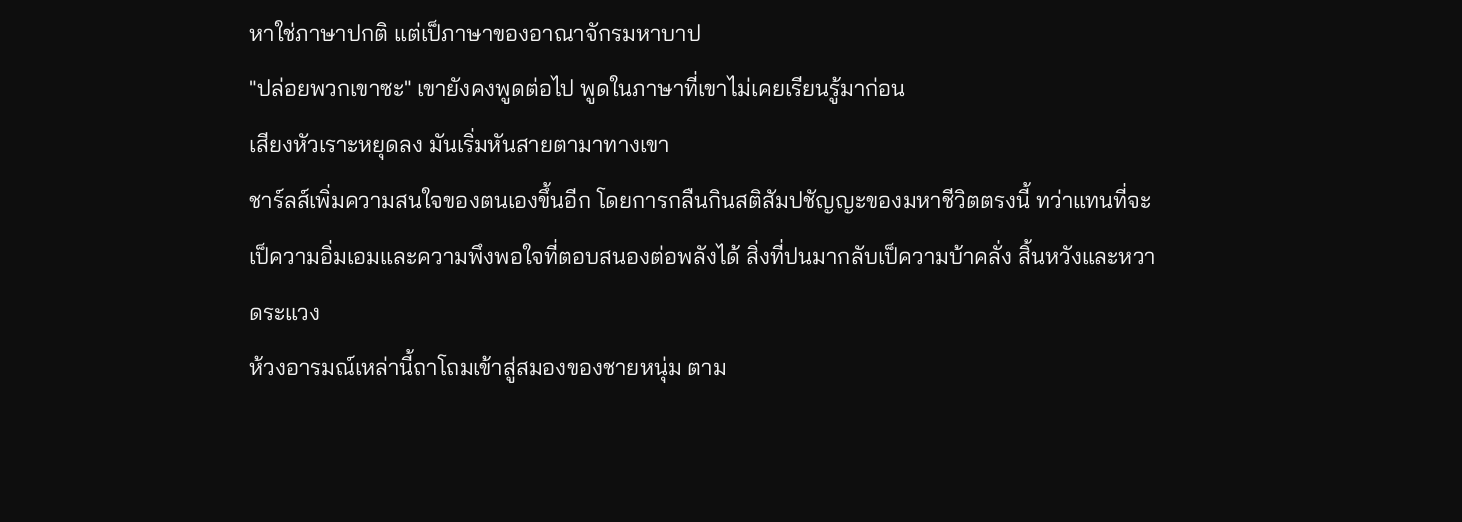หาใช่ภาษาปกติ แต่เป็ภาษาของอาณาจักรมหาบาป
"ปล่อยพวกเขาซะ" เขายังคงพูดต่อไป พูดในภาษาที่เขาไม่เคยเรียนรู้มาก่อน
เสียงหัวเราะหยุดลง มันเริ่มหันสายตามาทางเขา
ชาร์ลส์เพิ่มความสนใจของตนเองขึ้นอีก โดยการกลืนกินสติสัมปชัญญะของมหาชีวิตตรงนี้ ทว่าแทนที่จะเป็ความอิ่มเอมและความพึงพอใจที่ตอบสนองต่อพลังได้ สิ่งที่ปนมากลับเป็ความบ้าคลั่ง สิ้นหวังและหวาดระแวง
ห้วงอารมณ์เหล่านี้ถาโถมเข้าสู่สมองของชายหนุ่ม ตาม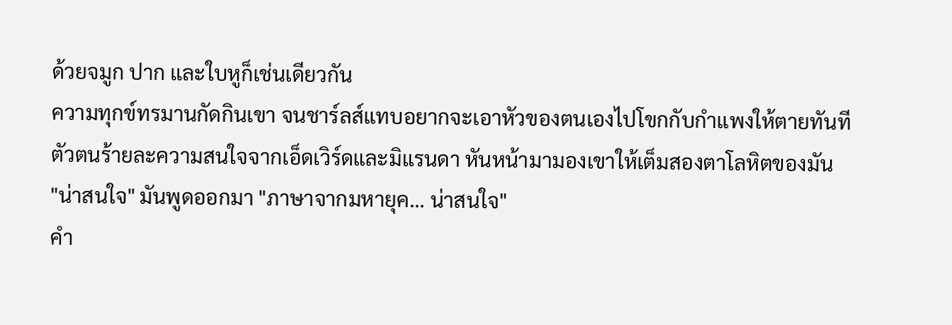ด้วยจมูก ปาก และใบหูก็เช่นเดียวกัน
ความทุกข์ทรมานกัดกินเขา จนชาร์ลส์แทบอยากจะเอาหัวของตนเองไปโขกกับกำแพงให้ตายทันที
ตัวตนร้ายละความสนใจจากเอ็ดเวิร์ดและมิแรนดา หันหน้ามามองเขาให้เต็มสองตาโลหิตของมัน
"น่าสนใจ" มันพูดออกมา "ภาษาจากมหายุค... น่าสนใจ"
คำ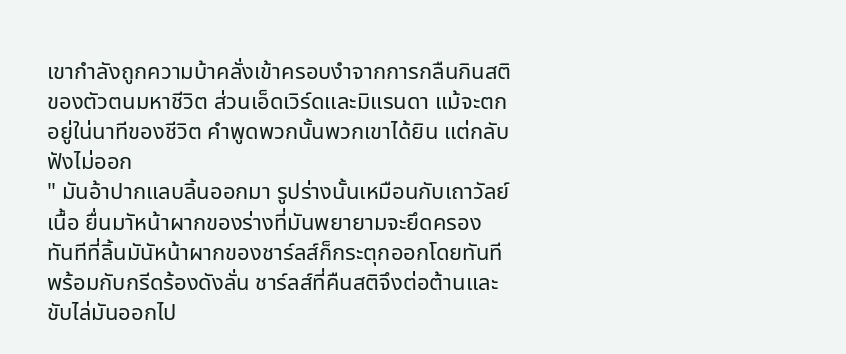เขากำลังถูกความบ้าคลั่งเข้าครอบงำจากการกลืนกินสติของตัวตนมหาชีวิต ส่วนเอ็ดเวิร์ดและมิแรนดา แม้จะตกอยู่ใน่นาทีของชีวิต คำพูดพวกนั้นพวกเขาได้ยิน แต่กลับฟังไม่ออก
" มันอ้าปากแลบลิ้นออกมา รูปร่างนั้นเหมือนกับเถาวัลย์เนื้อ ยื่นมาัหน้าผากของร่างที่มันพยายามจะยึดครอง
ทันทีที่ลิ้นมันัหน้าผากของชาร์ลส์ก็กระตุกออกโดยทันที พร้อมกับกรีดร้องดังลั่น ชาร์ลส์ที่คืนสติจึงต่อต้านและขับไล่มันออกไป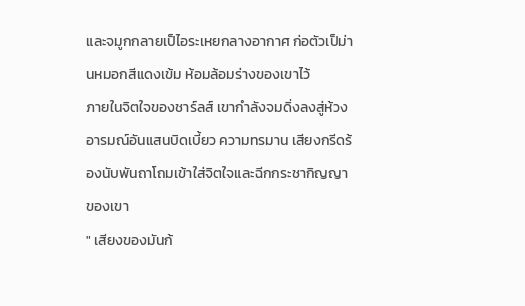และจมูกกลายเป็ไอระเหยกลางอากาศ ก่อตัวเป็ม่านหมอกสีแดงเข้ม ห้อมล้อมร่างของเขาไว้
ภายในจิตใจของชาร์ลส์ เขากำลังจมดิ่งลงสู่ห้วงอารมณ์อันแสนบิดเบี้ยว ความทรมาน เสียงกรีดร้องนับพันถาโถมเข้าใส่จิตใจและฉีกกระชากิญญาของเขา
" เสียงของมันก้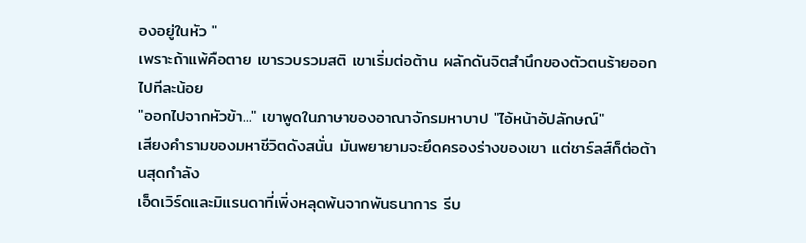องอยู่ในหัว "
เพราะถ้าแพ้คือตาย เขารวบรวมสติ เขาเริ่มต่อต้าน ผลักดันจิตสำนึกของตัวตนร้ายออกไปทีละน้อย
"ออกไปจากหัวข้า..." เขาพูดในภาษาของอาณาจักรมหาบาป "ไอ้หน้าอัปลักษณ์"
เสียงคำรามของมหาชีวิตดังสนั่น มันพยายามจะยึดครองร่างของเขา แต่ชาร์ลส์ก็ต่อต้านสุดกำลัง
เอ็ดเวิร์ดและมิแรนดาที่เพิ่งหลุดพ้นจากพันธนาการ รีบ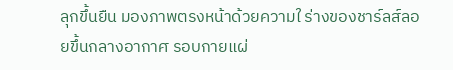ลุกขึ้นยืน มองภาพตรงหน้าด้วยความใ ร่างของชาร์ลส์ลอยขึ้นกลางอากาศ รอบกายแผ่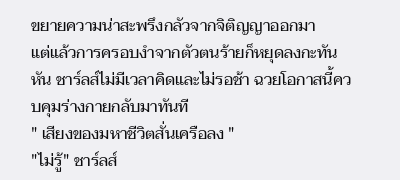ขยายความน่าสะพรึงกลัวจากจิติญญาออกมา
แต่แล้วการครอบงำจากตัวตนร้ายก็หยุดลงกะทันหัน ชาร์ลส์ไม่มีเวลาคิดและไม่รอช้า ฉวยโอกาสนี้ควบคุมร่างกายกลับมาทันที
" เสียงของมหาชีวิตสั่นเครือลง "
"ไม่รู้" ชาร์ลส์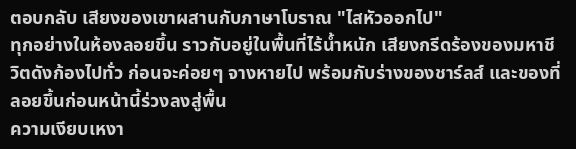ตอบกลับ เสียงของเขาผสานกับภาษาโบราณ "ไสหัวออกไป"
ทุกอย่างในห้องลอยขึ้น ราวกับอยู่ในพื้นที่ไร้น้ำหนัก เสียงกรีดร้องของมหาชีวิตดังก้องไปทั่ว ก่อนจะค่อยๆ จางหายไป พร้อมกับร่างของชาร์ลส์ และของที่ลอยขึ้นก่อนหน้านี้ร่วงลงสู่พื้น
ความเงียบเหงา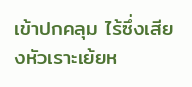เข้าปกคลุม ไร้ซึ่งเสียงหัวเราะเย้ยห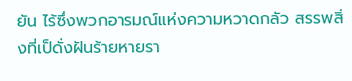ยัน ไร้ซึ่งพวกอารมณ์แห่งความหวาดกลัว สรรพสิ่งที่เป็ดั่งฝันร้ายหายรา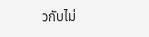วกับไม่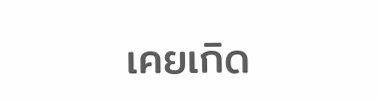เคยเกิด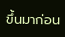ขึ้นมาก่อน